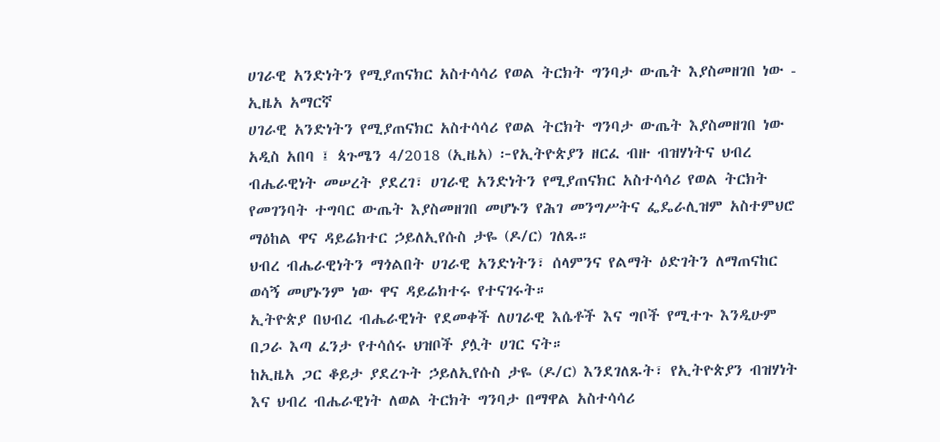ሀገራዊ አንድነትን የሚያጠናክር አስተሳሳሪ የወል ትርክት ግንባታ ውጤት እያስመዘገበ ነው - ኢዜአ አማርኛ
ሀገራዊ አንድነትን የሚያጠናክር አስተሳሳሪ የወል ትርክት ግንባታ ውጤት እያስመዘገበ ነው
አዲስ አበባ ፤ ጳጉሜን 4/2018 (ኢዜአ) ፦የኢትዮጵያን ዘርፈ ብዙ ብዝሃነትና ህብረ ብሔራዊነት መሠረት ያደረገ፣ ሀገራዊ አንድነትን የሚያጠናክር አስተሳሳሪ የወል ትርክት የመገንባት ተግባር ውጤት እያስመዘገበ መሆኑን የሕገ መንግሥትና ፌዴራሊዝም አስተምህሮ ማዕከል ዋና ዳይሬክተር ኃይለኢየሱስ ታዬ (ዶ/ር) ገለጹ።
ህብረ ብሔራዊነትን ማጎልበት ሀገራዊ አንድነትን፣ ሰላምንና የልማት ዕድገትን ለማጠናከር ወሳኝ መሆኑንም ነው ዋና ዳይሬክተሩ የተናገሩት።
ኢትዮጵያ በህብረ ብሔራዊነት የደመቀች ለሀገራዊ እሴቶች እና ግቦች የሚተጉ እንዲሁም በጋራ እጣ ፈንታ የተሳሰሩ ህዝቦች ያሏት ሀገር ናት።
ከኢዜአ ጋር ቆይታ ያደረጉት ኃይለኢየሱስ ታዬ (ዶ/ር) እንደገለጹት፣ የኢትዮጵያን ብዝሃነት እና ህብረ ብሔራዊነት ለወል ትርክት ግንባታ በማዋል አስተሳሳሪ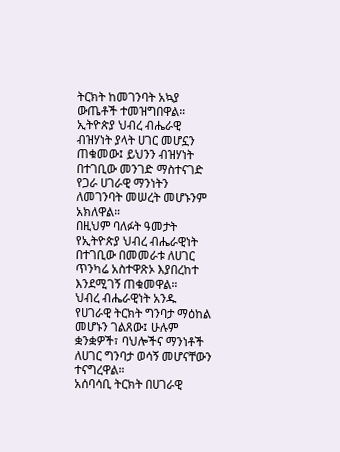ትርክት ከመገንባት አኳያ ውጤቶች ተመዝግበዋል።
ኢትዮጵያ ህብረ ብሔራዊ ብዝሃነት ያላት ሀገር መሆኗን ጠቁመው፤ ይህንን ብዝሃነት በተገቢው መንገድ ማስተናገድ የጋራ ሀገራዊ ማንነትን ለመገንባት መሠረት መሆኑንም አክለዋል።
በዚህም ባለፉት ዓመታት የኢትዮጵያ ህብረ ብሔራዊነት በተገቢው በመመራቱ ለሀገር ጥንካሬ አስተዋጽኦ እያበረከተ እንደሚገኝ ጠቁመዋል።
ህብረ ብሔራዊነት አንዱ የሀገራዊ ትርክት ግንባታ ማዕከል መሆኑን ገልጸው፤ ሁሉም ቋንቋዎች፣ ባህሎችና ማንነቶች ለሀገር ግንባታ ወሳኝ መሆናቸውን ተናግረዋል።
አሰባሳቢ ትርክት በሀገራዊ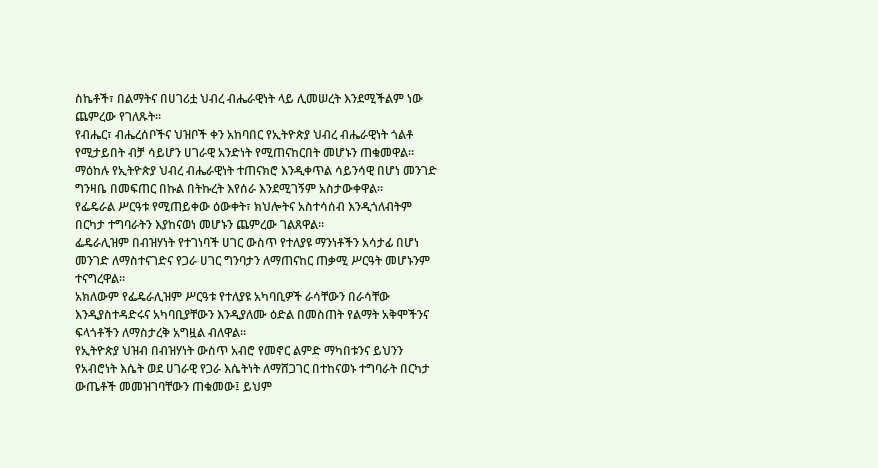ስኬቶች፣ በልማትና በሀገሪቷ ህብረ ብሔራዊነት ላይ ሊመሠረት እንደሚችልም ነው ጨምረው የገለጹት።
የብሔር፣ ብሔረሰቦችና ህዝቦች ቀን አከባበር የኢትዮጵያ ህብረ ብሔራዊነት ጎልቶ የሚታይበት ብቻ ሳይሆን ሀገራዊ አንድነት የሚጠናከርበት መሆኑን ጠቁመዋል።
ማዕከሉ የኢትዮጵያ ህብረ ብሔራዊነት ተጠናክሮ እንዲቀጥል ሳይንሳዊ በሆነ መንገድ ግንዛቤ በመፍጠር በኩል በትኩረት እየሰራ እንደሚገኝም አስታውቀዋል።
የፌዴራል ሥርዓቱ የሚጠይቀው ዕውቀት፣ ክህሎትና አስተሳሰብ እንዲጎለብትም በርካታ ተግባራትን እያከናወነ መሆኑን ጨምረው ገልጸዋል።
ፌዴራሊዝም በብዝሃነት የተገነባች ሀገር ውስጥ የተለያዩ ማንነቶችን አሳታፊ በሆነ መንገድ ለማስተናገድና የጋራ ሀገር ግንባታን ለማጠናከር ጠቃሚ ሥርዓት መሆኑንም ተናግረዋል።
አክለውም የፌዴራሊዝም ሥርዓቱ የተለያዩ አካባቢዎች ራሳቸውን በራሳቸው እንዲያስተዳድሩና አካባቢያቸውን እንዲያለሙ ዕድል በመስጠት የልማት አቅሞችንና ፍላጎቶችን ለማስታረቅ አግዟል ብለዋል።
የኢትዮጵያ ህዝብ በብዝሃነት ውስጥ አብሮ የመኖር ልምድ ማካበቱንና ይህንን የአብሮነት እሴት ወደ ሀገራዊ የጋራ እሴትነት ለማሸጋገር በተከናወኑ ተግባራት በርካታ ውጤቶች መመዝገባቸውን ጠቁመው፤ ይህም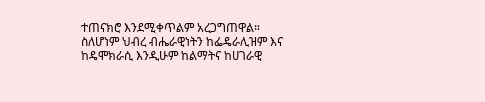ተጠናክሮ እንደሚቀጥልም አረጋግጠዋል።
ስለሆነም ህብረ ብሔራዊነትን ከፌዴራሊዝም እና ከዴሞክራሲ እንዲሁም ከልማትና ከሀገራዊ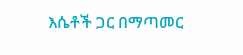እሴቶች ጋር በማጣመር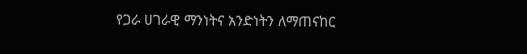የጋራ ሀገራዊ ማንነትና አንድነትን ለማጠናከር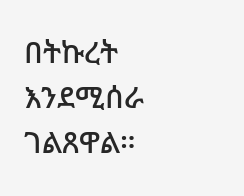በትኩረት እንደሚሰራ ገልጸዋል።